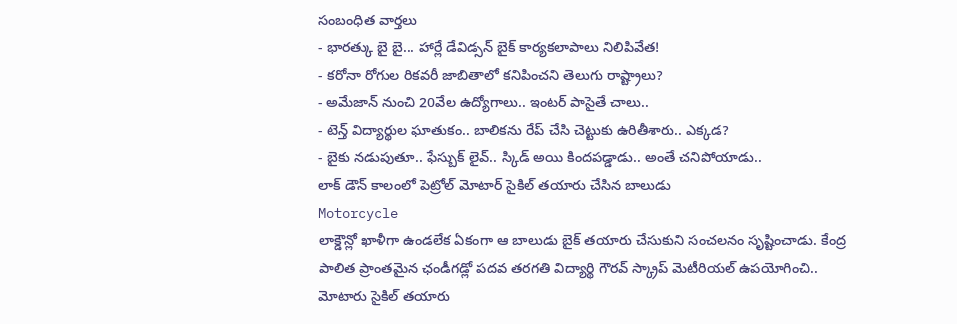సంబంధిత వార్తలు
- భారత్కు బై బై... హార్లే డేవిడ్సన్ బైక్ కార్యకలాపాలు నిలిపివేత!
- కరోనా రోగుల రికవరీ జాబితాలో కనిపించని తెలుగు రాష్ట్రాలు?
- అమేజాన్ నుంచి 20వేల ఉద్యోగాలు.. ఇంటర్ పాసైతే చాలు..
- టెన్త్ విద్యార్థుల ఘాతుకం.. బాలికను రేప్ చేసి చెట్టుకు ఉరితీశారు.. ఎక్కడ?
- బైకు నడుపుతూ.. ఫేస్బుక్ లైవ్.. స్కిడ్ అయి కిందపడ్డాడు.. అంతే చనిపోయాడు..
లాక్ డౌన్ కాలంలో పెట్రోల్ మోటార్ సైకిల్ తయారు చేసిన బాలుడు
Motorcycle
లాక్డౌన్లో ఖాళీగా ఉండలేక ఏకంగా ఆ బాలుడు బైక్ తయారు చేసుకుని సంచలనం సృష్టించాడు. కేంద్ర పాలిత ప్రాంతమైన ఛండీగడ్లో పదవ తరగతి విద్యార్థి గౌరవ్ స్క్రాప్ మెటీరియల్ ఉపయోగించి.. మోటారు సైకిల్ తయారు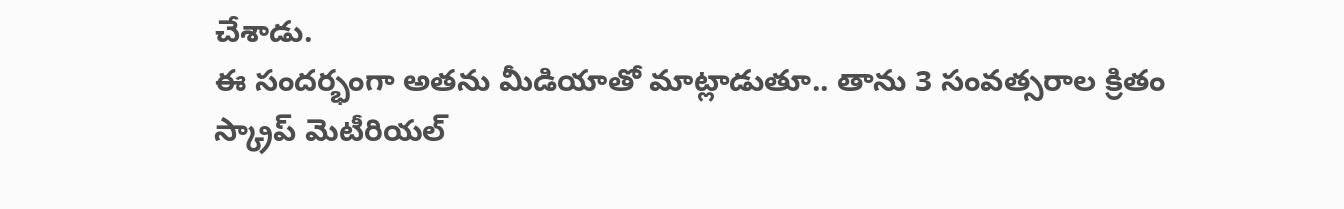చేశాడు.
ఈ సందర్భంగా అతను మీడియాతో మాట్లాడుతూ.. తాను 3 సంవత్సరాల క్రితం స్క్రాప్ మెటీరియల్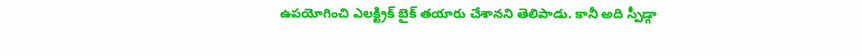ఉపయోగించి ఎలక్ట్రిక్ బైక్ తయారు చేశానని తెలిపాడు. కానీ అది స్పీడ్గా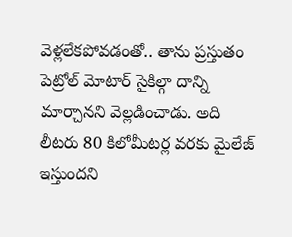వెళ్లలేకపోవడంతో.. తాను ప్రస్తుతం పెట్రోల్ మోటార్ సైకిల్గా దాన్ని మార్చానని వెల్లడించాడు. అది లీటరు 80 కిలోమీటర్ల వరకు మైలేజ్ ఇస్తుందని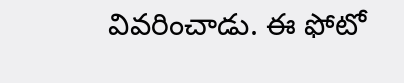వివరించాడు. ఈ ఫోటో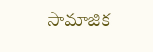సామాజిక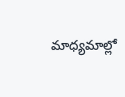మాధ్యమాల్లో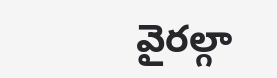వైరల్గా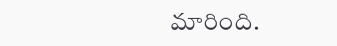మారింది.